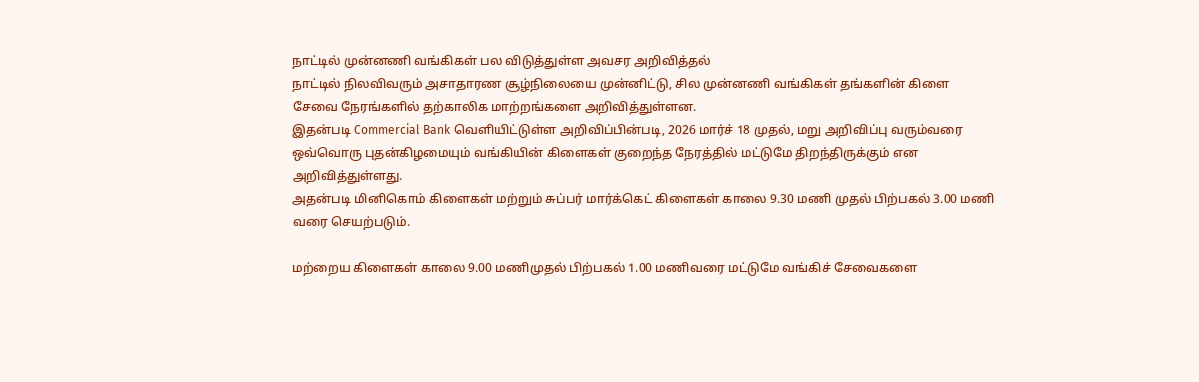நாட்டில் முன்னணி வங்கிகள் பல விடுத்துள்ள அவசர அறிவித்தல்
நாட்டில் நிலவிவரும் அசாதாரண சூழ்நிலையை முன்னிட்டு, சில முன்னணி வங்கிகள் தங்களின் கிளை சேவை நேரங்களில் தற்காலிக மாற்றங்களை அறிவித்துள்ளன.
இதன்படி Commercial Bank வெளியிட்டுள்ள அறிவிப்பின்படி, 2026 மார்ச் 18 முதல், மறு அறிவிப்பு வரும்வரை ஒவ்வொரு புதன்கிழமையும் வங்கியின் கிளைகள் குறைந்த நேரத்தில் மட்டுமே திறந்திருக்கும் என அறிவித்துள்ளது.
அதன்படி மினிகொம் கிளைகள் மற்றும் சுப்பர் மார்க்கெட் கிளைகள் காலை 9.30 மணி முதல் பிற்பகல் 3.00 மணி வரை செயற்படும்.

மற்றைய கிளைகள் காலை 9.00 மணிமுதல் பிற்பகல் 1.00 மணிவரை மட்டுமே வங்கிச் சேவைகளை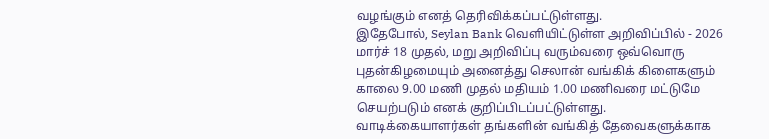வழங்கும் எனத் தெரிவிக்கப்பட்டுள்ளது.
இதேபோல், Seylan Bank வெளியிட்டுள்ள அறிவிப்பில் - 2026 மார்ச் 18 முதல், மறு அறிவிப்பு வரும்வரை ஒவ்வொரு புதன்கிழமையும் அனைத்து செலான் வங்கிக் கிளைகளும் காலை 9.00 மணி முதல் மதியம் 1.00 மணிவரை மட்டுமே செயற்படும் எனக் குறிப்பிடப்பட்டுள்ளது.
வாடிக்கையாளர்கள் தங்களின் வங்கித் தேவைகளுக்காக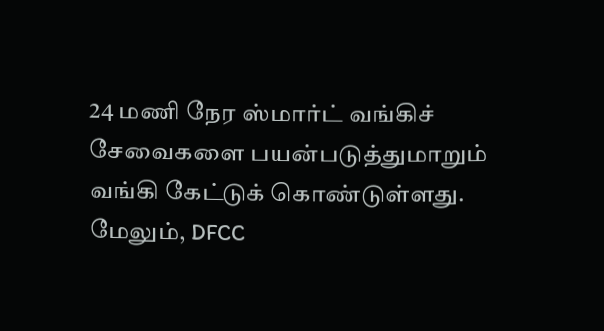24 மணி நேர ஸ்மார்ட் வங்கிச் சேவைகளை பயன்படுத்துமாறும் வங்கி கேட்டுக் கொண்டுள்ளது.
மேலும், DFCC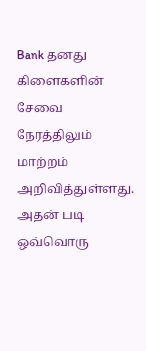Bank தனது கிளைகளின் சேவை நேரத்திலும் மாற்றம் அறிவித்துள்ளது.
அதன் படி ஒவ்வொரு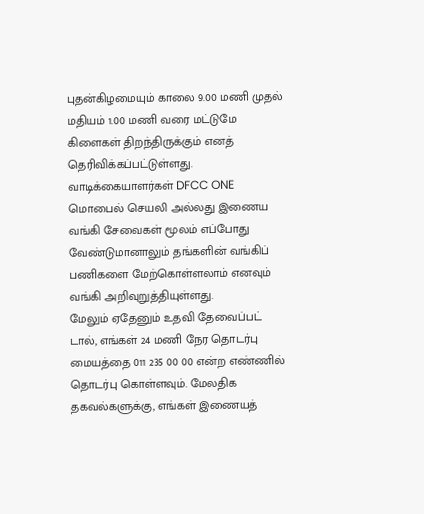புதன்கிழமையும் காலை 9.00 மணி முதல் மதியம் 1.00 மணி வரை மட்டுமே கிளைகள் திறந்திருக்கும் எனத் தெரிவிக்கப்பட்டுள்ளது.
வாடிக்கையாளர்கள் DFCC ONE மொபைல் செயலி அல்லது இணைய வங்கி சேவைகள் மூலம் எப்போது வேண்டுமானாலும் தங்களின் வங்கிப் பணிகளை மேற்கொள்ளலாம் எனவும் வங்கி அறிவுறுத்தியுள்ளது.
மேலும் ஏதேனும் உதவி தேவைப்பட் டால், எங்கள் 24 மணி நேர தொடர்பு மையத்தை 011 235 00 00 என்ற எண்ணில் தொடர்பு கொள்ளவும். மேலதிக தகவல்களுக்கு, எங்கள் இணையத்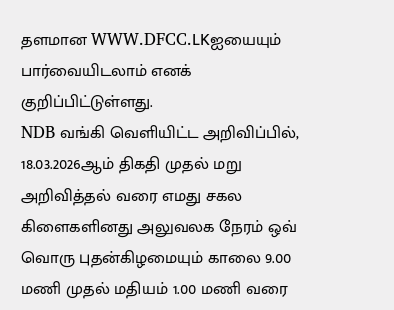தளமான WWW.DFCC.LKஐயையும் பார்வையிடலாம் எனக் குறிப்பிட்டுள்ளது.
NDB வங்கி வெளியிட்ட அறிவிப்பில், 18.03.2026ஆம் திகதி முதல் மறு அறிவித்தல் வரை எமது சகல கிளைகளினது அலுவலக நேரம் ஒவ் வொரு புதன்கிழமையும் காலை 9.00 மணி முதல் மதியம் 1.00 மணி வரை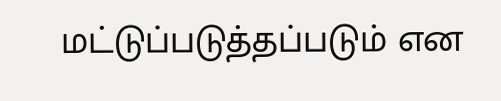மட்டுப்படுத்தப்படும் என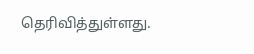தெரிவித்துள்ளது.